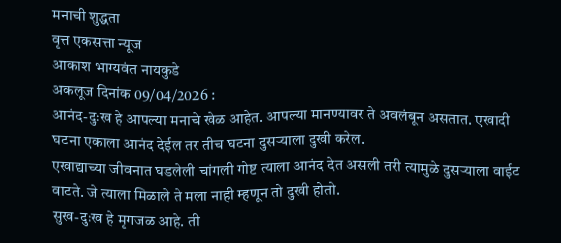मनाची शुद्धता
वृत्त एकसत्ता न्यूज
आकाश भाग्यवंत नायकुडे
अकलूज दिनांक 09/04/2026 :
आनंद-दुःख हे आपल्या मनाचे खेळ आहेत. आपल्या मानण्यावर ते अवलंबून असतात. एखादी घटना एकाला आनंद देईल तर तीच घटना दुसऱ्याला दुखी करेल.
एखाद्याच्या जीवनात घडलेली चांगली गोष्ट त्याला आनंद देत असली तरी त्यामुळे दुसऱ्याला वाईट वाटते. जे त्याला मिळाले ते मला नाही म्हणून तो दुखी होतो.
सुख-दुःख हे मृगजळ आहे. ती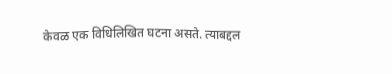केवळ एक विधिलिखित घटना असते. त्याबद्दल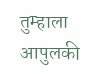तुम्हाला आपुलकी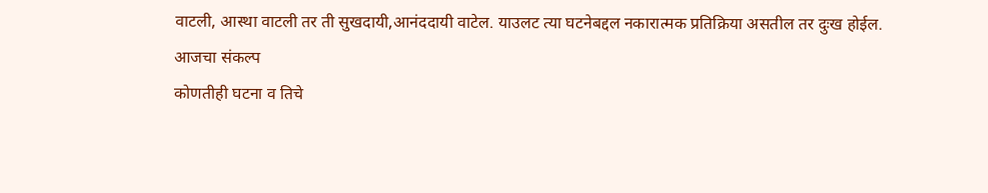वाटली, आस्था वाटली तर ती सुखदायी,आनंददायी वाटेल. याउलट त्या घटनेबद्दल नकारात्मक प्रतिक्रिया असतील तर दुःख होईल.
आजचा संकल्प
कोणतीही घटना व तिचे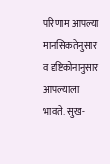परिणाम आपल्या मानसिकतेनुसार व दृष्टिकोनानुसार आपल्याला भावते. सुख-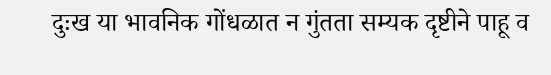दुःख या भावनिक गोंधळात न गुंतता सम्यक दृष्टीने पाहू व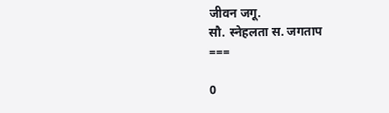जीवन जगू.
सौ. स्नेहलता स. जगताप
===

0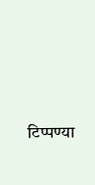टिप्पण्या